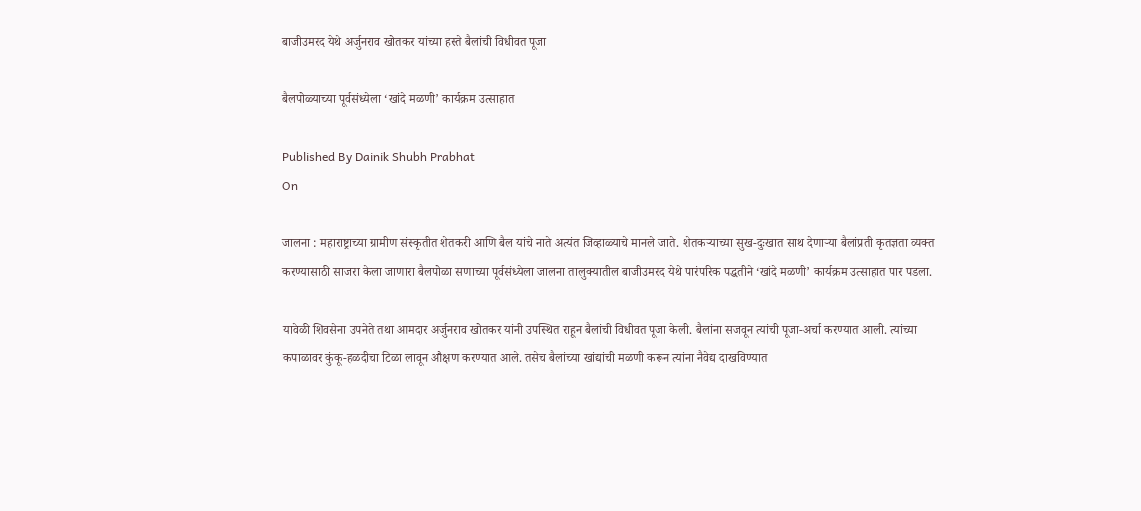बाजीउमरद येथे अर्जुनराव खोतकर यांच्या हस्ते बैलांची विधीवत पूजा

बैलपोळ्याच्या पूर्वसंध्येला ‘खांदे मळणी’ कार्यक्रम उत्साहात

Published By Dainik Shubh Prabhat
On

जालना : महाराष्ट्राच्या ग्रामीण संस्कृतीत शेतकरी आणि बैल यांचे नाते अत्यंत जिव्हाळ्याचे मानले जाते. शेतकऱ्याच्या सुख-दुःखात साथ देणाऱ्या बैलांप्रती कृतज्ञता व्यक्त करण्यासाठी साजरा केला जाणारा बैलपोळा सणाच्या पूर्वसंध्येला जालना तालुक्यातील बाजीउमरद येथे पारंपरिक पद्धतीने ‘खांदे मळणी’ कार्यक्रम उत्साहात पार पडला.

यावेळी शिवसेना उपनेते तथा आमदार अर्जुनराव खोतकर यांनी उपस्थित राहून बैलांची विधीवत पूजा केली. बैलांना सजवून त्यांची पूजा-अर्चा करण्यात आली. त्यांच्या कपाळावर कुंकू-हळदीचा टिळा लावून औक्षण करण्यात आले. तसेच बैलांच्या खांद्यांची मळणी करून त्यांना नैवेद्य दाखविण्यात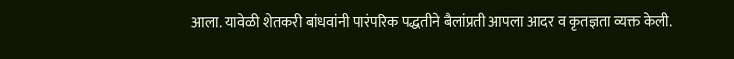आला. यावेळी शेतकरी बांधवांनी पारंपरिक पद्धतीने बैलांप्रती आपला आदर व कृतज्ञता व्यक्त केली.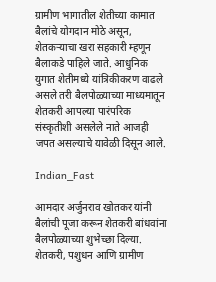ग्रामीण भागातील शेतीच्या कामात बैलांचे योगदान मोठे असून, शेतकऱ्याचा खरा सहकारी म्हणून बैलाकडे पाहिले जाते. आधुनिक युगात शेतीमध्ये यांत्रिकीकरण वाढले असले तरी बैलपोळ्याच्या माध्यमातून शेतकरी आपल्या पारंपरिक संस्कृतीशी असलेले नाते आजही जपत असल्याचे यावेळी दिसून आले.

Indian_Fast

आमदार अर्जुनराव खोतकर यांनी बैलांची पूजा करून शेतकरी बांधवांना बैलपोळ्याच्या शुभेच्छा दिल्या. शेतकरी, पशुधन आणि ग्रामीण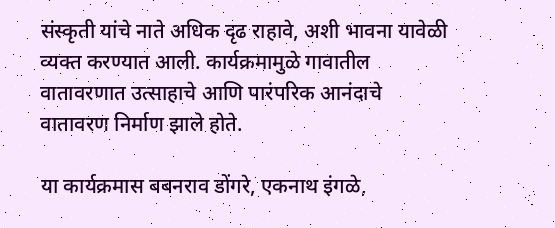संस्कृती यांचे नाते अधिक दृढ राहावे, अशी भावना यावेळी व्यक्त करण्यात आली. कार्यक्रमामुळे गावातील वातावरणात उत्साहाचे आणि पारंपरिक आनंदाचे वातावरण निर्माण झाले होते.

या कार्यक्रमास बबनराव डोंगरे, एकनाथ इंगळे,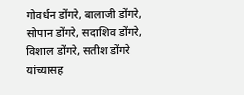गोवर्धन डोंगरे, बालाजी डोंगरे, सोपान डोंगरे, सदाशिव डोंगरे, विशाल डोंगरे, सतीश डोंगरे यांच्यासह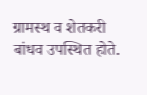ग्रामस्थ व शेतकरी बांधव उपस्थित होते.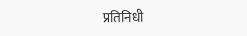प्रतिनिधी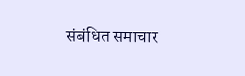संबंधित समाचार